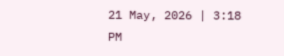21 May, 2026 | 3:18 PM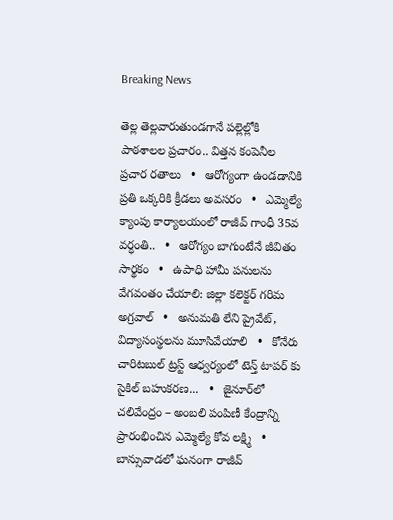Breaking News

తెల్ల తెల్లవారుతుండగానే పల్లెల్లోకి పాఠశాలల ప్రచారం.. విత్తన కంపెనీల ప్రచార రతాలు   •   ఆరోగ్యంగా ఉండడానికి ప్రతి ఒక్కరికి క్రీడలు అవసరం   •   ఎమ్మెల్యే క్యాంపు కార్యాలయంలో రాజీవ్ గాంధీ 35వ వర్ధంతి..   •   ఆరోగ్యం బాగుంటేనే జీవితం సార్థకం   •   ఉపాధి హామీ పనులను వేగవంతం చేయాలి: జిల్లా కలెక్టర్ గరిమ అగ్రవాల్   •   అనుమతి లేని ప్రైవేట్, విద్యాసంస్థలను మూసివేయాలి   •   కోనేరు చారిటబుల్ ట్రస్ట్ ఆధ్వర్యంలో టెన్త్ టాపర్ కు సైకిల్ బహుకరణ...   •   జైనూర్‌లో చలివేంద్రం – అంబలి పంపిణీ కేంద్రాన్ని ప్రారంభించిన ఎమ్మెల్యే కోవ లక్ష్మి   •   బాన్సువాడలో ఘనంగా రాజీవ్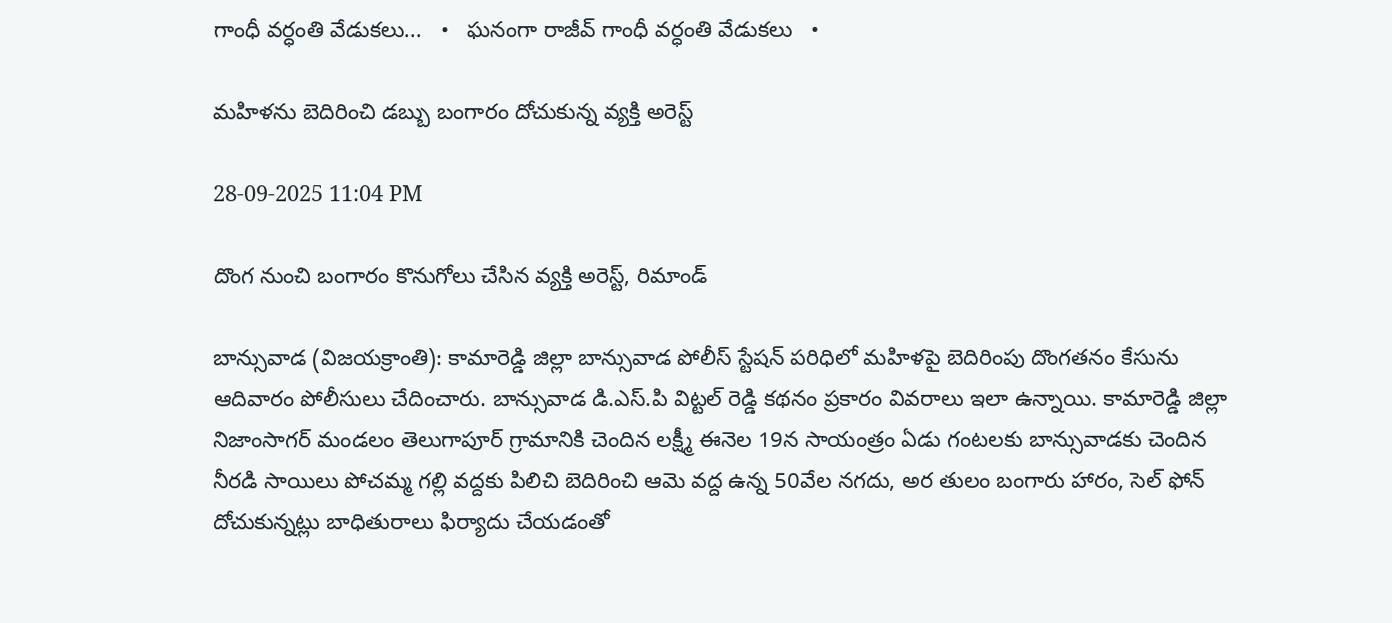గాంధీ వర్ధంతి వేడుకలు...   •   ఘనంగా రాజీవ్ గాంధీ వర్ధంతి వేడుకలు   •

మహిళను బెదిరించి డబ్బు బంగారం దోచుకున్న వ్యక్తి అరెస్ట్

28-09-2025 11:04 PM

దొంగ నుంచి బంగారం కొనుగోలు చేసిన వ్యక్తి అరెస్ట్, రిమాండ్

బాన్సువాడ (విజయక్రాంతి): కామారెడ్డి జిల్లా బాన్సువాడ పోలీస్ స్టేషన్ పరిధిలో మహిళపై బెదిరింపు దొంగతనం కేసును ఆదివారం పోలీసులు చేదించారు. బాన్సువాడ డి.ఎస్.పి విట్టల్ రెడ్డి కథనం ప్రకారం వివరాలు ఇలా ఉన్నాయి. కామారెడ్డి జిల్లా నిజాంసాగర్ మండలం తెలుగాపూర్ గ్రామానికి చెందిన లక్ష్మీ ఈనెల 19న సాయంత్రం ఏడు గంటలకు బాన్సువాడకు చెందిన నీరడి సాయిలు పోచమ్మ గల్లి వద్దకు పిలిచి బెదిరించి ఆమె వద్ద ఉన్న 50వేల నగదు, అర తులం బంగారు హారం, సెల్ ఫోన్ దోచుకున్నట్లు బాధితురాలు ఫిర్యాదు చేయడంతో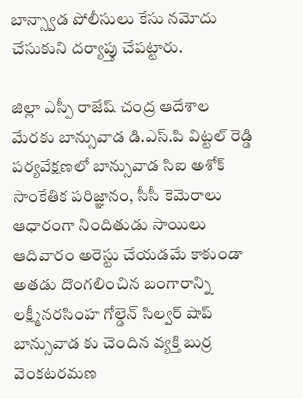బాన్స్వాడ పోలీసులు కేసు నమోదు చేసుకుని దర్యాప్తు చేపట్టారు.

జిల్లా ఎస్పీ రాజేష్ చంద్ర ఆదేశాల మేరకు బాన్సువాడ డి.ఎస్.పి విట్టల్ రెడ్డి పర్యవేక్షణలో బాన్సువాడ సిఐ అశోక్ సాంకేతిక పరిజ్ఞానం, సీసీ కెమెరాలు ఆధారంగా నిందితుడు సాయిలు ఆదివారం అరెస్టు చేయడమే కాకుండా అతడు దొంగలించిన బంగారాన్ని లక్ష్మీనరసింహ గోల్డెన్ సిల్వర్ షాప్ బాన్సువాడ కు చెందిన వ్యక్తి బుర్ర వెంకటరమణ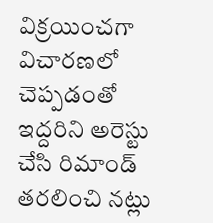విక్రయించగా విచారణలో చెప్పడంతో ఇద్దరిని అరెస్టు చేసి రిమాండ్ తరలించి నట్లు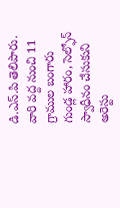డి.ఎస్.పి తెలిపారు. వారి వద్ద నుంచి 11 గ్రాముల బంగారు గుండ్ల హారం, సెల్ఫోన్ స్వాధీనం చేసుకుని అరెస్టు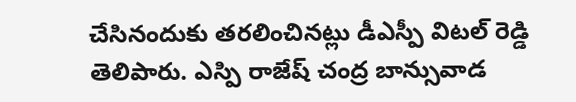చేసినందుకు తరలించినట్లు డీఎస్పీ విటల్ రెడ్డి తెలిపారు. ఎస్పి రాజేష్ చంద్ర బాన్సువాడ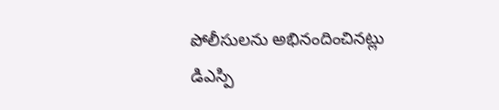పోలీసులను అభినందించినట్లు డిఎస్పి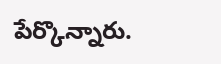పేర్కొన్నారు.